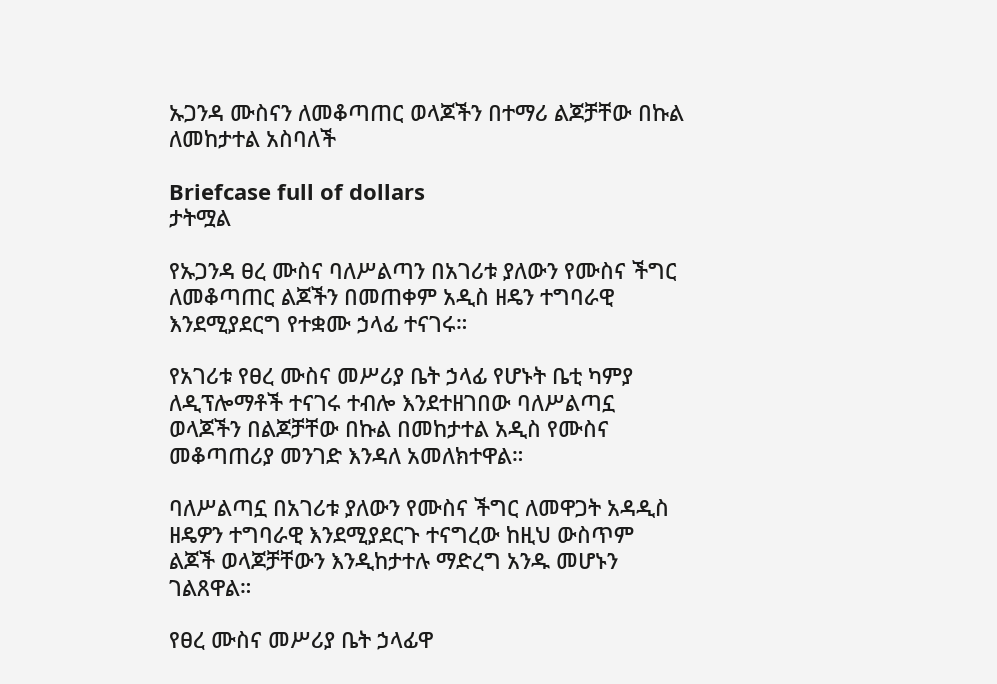ኡጋንዳ ሙስናን ለመቆጣጠር ወላጆችን በተማሪ ልጆቻቸው በኩል ለመከታተል አስባለች

Briefcase full of dollars
ታትሟል

የኡጋንዳ ፀረ ሙስና ባለሥልጣን በአገሪቱ ያለውን የሙስና ችግር ለመቆጣጠር ልጆችን በመጠቀም አዲስ ዘዴን ተግባራዊ እንደሚያደርግ የተቋሙ ኃላፊ ተናገሩ።

የአገሪቱ የፀረ ሙስና መሥሪያ ቤት ኃላፊ የሆኑት ቤቲ ካምያ ለዲፕሎማቶች ተናገሩ ተብሎ እንደተዘገበው ባለሥልጣኗ ወላጆችን በልጆቻቸው በኩል በመከታተል አዲስ የሙስና መቆጣጠሪያ መንገድ እንዳለ አመለክተዋል።

ባለሥልጣኗ በአገሪቱ ያለውን የሙስና ችግር ለመዋጋት አዳዲስ ዘዴዎን ተግባራዊ እንደሚያደርጉ ተናግረው ከዚህ ውስጥም ልጆች ወላጆቻቸውን እንዲከታተሉ ማድረግ አንዱ መሆኑን ገልጸዋል።

የፀረ ሙስና መሥሪያ ቤት ኃላፊዋ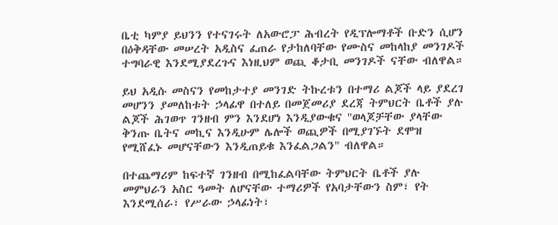ቤቲ ካምያ ይህንን የተናገሩት ለአውሮፓ ሕብረት የዲፕሎማቶች ቡድን ሲሆን በዕቅዳቸው መሠረት አዲስና ፈጠራ የታከለባቸው የሙስና መከላከያ መንገዶች ተግባራዊ እንደሚያደረጉና እነዚህም ወጪ ቆታቢ መንገዶች ናቸው ብለዋል።

ይህ አዲሱ መስናን የመከታተያ መንገድ ትኩረቱን በተማሪ ልጆች ላይ ያደረገ መሆንን ያመለከቱት ኃላፊዋ በተለይ በመጀመሪያ ደረጃ ትምህርት ቤቶች ያሉ ልጆች ሕገወጥ ገንዘብ ምን እንደሆነ እንዲያውቁና "ወላጆቻቸው ያላቸው ቅንጡ ቤትና መኪና እንዲሁም ሌሎች ወጪዎች በሚያገኙት ደሞዝ የሚሸፈኑ መሆናቸውን እንዲጠይቁ እንፈልጋልን" ብለዋል።

በተጨማሪም ከፍተኛ ገንዘብ በሚከፈልባቸው ትምህርት ቤቶች ያሉ መምህራን አስር ዓመት ለሆናቸው ተማሪዎች የአባታቸውን ስም፣ የት እንደሚሰራ፣ የሥራው ኃላፊነት፣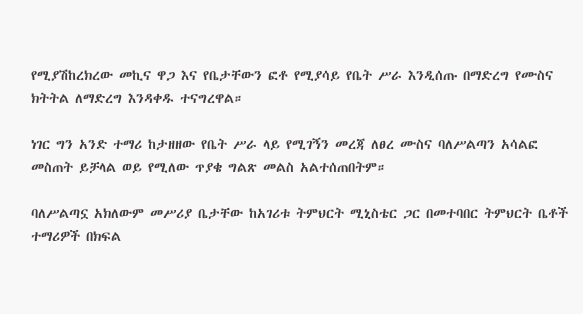የሚያሽከረክረው መኪና ዋጋ እና የቤታቸውን ፎቶ የሚያሳይ የቤት ሥራ እንዲሰጡ በማድረግ የሙስና ክትትል ለማድረግ እንዳቀዱ ተናግረዋል።

ነገር ግን አንድ ተማሪ ከታዘዘው የቤት ሥራ ላይ የሚገኝን መረጃ ለፀረ ሙስና ባለሥልጣን አሳልፎ መስጠት ይቻላል ወይ የሚለው ጥያቄ ግልጽ መልስ አልተሰጠበትም።

ባለሥልጣኗ አክለውም መሥሪያ ቤታቸው ከአገሪቱ ትምህርት ሚኒስቴር ጋር በመተባበር ትምህርት ቤቶች ተማሪዎች በክፍል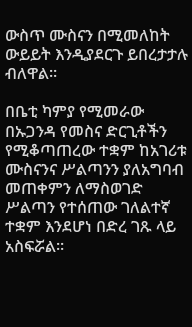ውስጥ ሙስናን በሚመለከት ውይይት እንዲያደርጉ ይበረታታሉ ብለዋል።

በቤቲ ካምያ የሚመራው በኡጋንዳ የመስና ድርጊቶችን የሚቆጣጠረው ተቋም ከአገሪቱ ሙስናንና ሥልጣንን ያለአግባብ መጠቀምን ለማስወገድ ሥልጣን የተሰጠው ገለልተኛ ተቋም እንደሆነ በድረ ገጹ ላይ አስፍሯል።